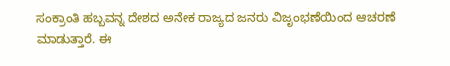ಸಂಕ್ರಾಂತಿ ಹಬ್ಬವನ್ನ ದೇಶದ ಅನೇಕ ರಾಜ್ಯದ ಜನರು ವಿಜೃಂಭಣೆಯಿಂದ ಆಚರಣೆ ಮಾಡುತ್ತಾರೆ. ಈ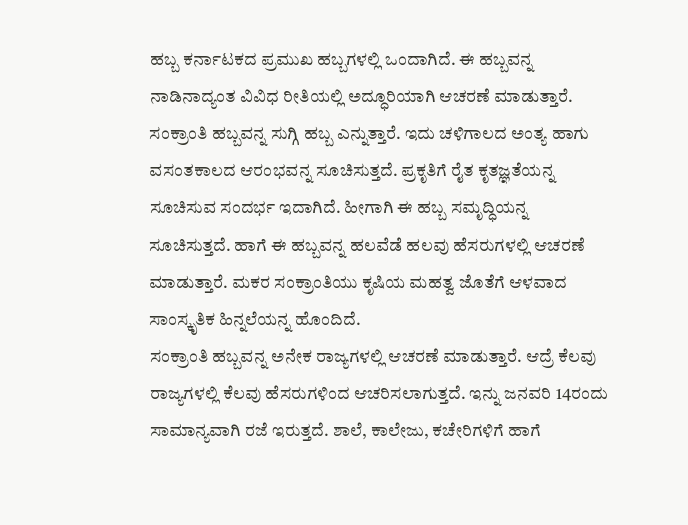ಹಬ್ಬ ಕರ್ನಾಟಕದ ಪ್ರಮುಖ ಹಬ್ಬಗಳಲ್ಲಿ ಒಂದಾಗಿದೆ. ಈ ಹಬ್ಬವನ್ನ ನಾಡಿನಾದ್ಯಂತ ವಿವಿಧ ರೀತಿಯಲ್ಲಿ ಅದ್ಧೂರಿಯಾಗಿ ಆಚರಣೆ ಮಾಡುತ್ತಾರೆ. ಸಂಕ್ರಾಂತಿ ಹಬ್ಬವನ್ನ ಸುಗ್ಗಿ ಹಬ್ಬ ಎನ್ನುತ್ತಾರೆ. ಇದು ಚಳಿಗಾಲದ ಅಂತ್ಯ ಹಾಗು ವಸಂತಕಾಲದ ಆರಂಭವನ್ನ ಸೂಚಿಸುತ್ತದೆ. ಪ್ರಕೃತಿಗೆ ರೈತ ಕೃತಜ್ಞತೆಯನ್ನ ಸೂಚಿಸುವ ಸಂದರ್ಭ ಇದಾಗಿದೆ. ಹೀಗಾಗಿ ಈ ಹಬ್ಬ ಸಮೃದ್ಧಿಯನ್ನ ಸೂಚಿಸುತ್ತದೆ. ಹಾಗೆ ಈ ಹಬ್ಬವನ್ನ ಹಲವೆಡೆ ಹಲವು ಹೆಸರುಗಳಲ್ಲಿ ಆಚರಣೆ ಮಾಡುತ್ತಾರೆ. ಮಕರ ಸಂಕ್ರಾಂತಿಯು ಕೃಷಿಯ ಮಹತ್ವ ಜೊತೆಗೆ ಆಳವಾದ ಸಾಂಸ್ಕೃತಿಕ ಹಿನ್ನಲೆಯನ್ನ ಹೊಂದಿದೆ.
ಸಂಕ್ರಾಂತಿ ಹಬ್ಬವನ್ನ ಅನೇಕ ರಾಜ್ಯಗಳಲ್ಲಿ ಆಚರಣೆ ಮಾಡುತ್ತಾರೆ. ಆದ್ರೆ ಕೆಲವು ರಾಜ್ಯಗಳಲ್ಲಿ ಕೆಲವು ಹೆಸರುಗಳಿಂದ ಆಚರಿಸಲಾಗುತ್ತದೆ. ಇನ್ನು ಜನವರಿ 14ರಂದು ಸಾಮಾನ್ಯವಾಗಿ ರಜೆ ಇರುತ್ತದೆ. ಶಾಲೆ, ಕಾಲೇಜು, ಕಚೇರಿಗಳಿಗೆ ಹಾಗೆ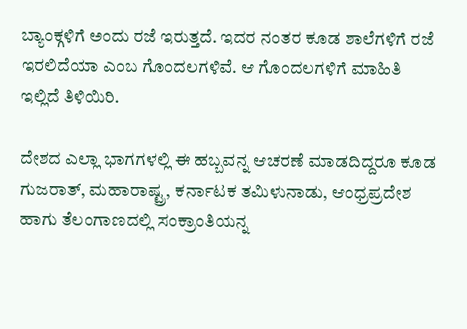ಬ್ಯಾಂಕ್ಗಳಿಗೆ ಅಂದು ರಜೆ ಇರುತ್ತದೆ. ಇದರ ನಂತರ ಕೂಡ ಶಾಲೆಗಳಿಗೆ ರಜೆ ಇರಲಿದೆಯಾ ಎಂಬ ಗೊಂದಲಗಳಿವೆ. ಆ ಗೊಂದಲಗಳಿಗೆ ಮಾಹಿತಿ ಇಲ್ಲಿದೆ ತಿಳಿಯಿರಿ.

ದೇಶದ ಎಲ್ಲಾ ಭಾಗಗಳಲ್ಲಿ ಈ ಹಬ್ಬವನ್ನ ಆಚರಣೆ ಮಾಡದಿದ್ದರೂ ಕೂಡ ಗುಜರಾತ್, ಮಹಾರಾಷ್ಟ್ರ, ಕರ್ನಾಟಕ ತಮಿಳುನಾಡು, ಆಂಧ್ರಪ್ರದೇಶ ಹಾಗು ತೆಲಂಗಾಣದಲ್ಲಿ ಸಂಕ್ರಾಂತಿಯನ್ನ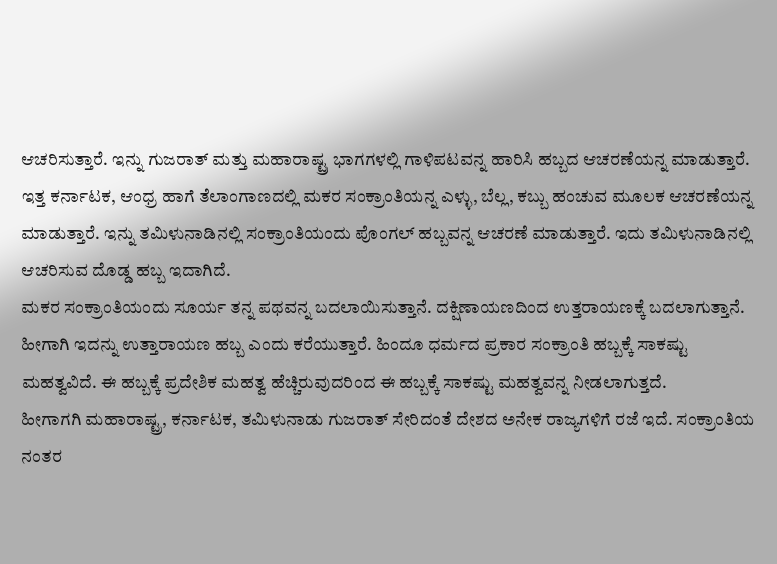ಆಚರಿಸುತ್ತಾರೆ. ಇನ್ನು ಗುಜರಾತ್ ಮತ್ತು ಮಹಾರಾಷ್ಟ್ರ ಭಾಗಗಳಲ್ಲಿ ಗಾಳಿಪಟವನ್ನ ಹಾರಿಸಿ ಹಬ್ಬದ ಆಚರಣೆಯನ್ನ ಮಾಡುತ್ತಾರೆ. ಇತ್ತ ಕರ್ನಾಟಕ, ಆಂಧ್ರ ಹಾಗೆ ತೆಲಾಂಗಾಣದಲ್ಲಿ ಮಕರ ಸಂಕ್ರಾಂತಿಯನ್ನ ಎಳ್ಳು, ಬೆಲ್ಲ, ಕಬ್ಬು ಹಂಚುವ ಮೂಲಕ ಆಚರಣೆಯನ್ನ ಮಾಡುತ್ತಾರೆ. ಇನ್ನು ತಮಿಳುನಾಡಿನಲ್ಲಿ ಸಂಕ್ರಾಂತಿಯಂದು ಪೊಂಗಲ್ ಹಬ್ಬವನ್ನ ಆಚರಣೆ ಮಾಡುತ್ತಾರೆ. ಇದು ತಮಿಳುನಾಡಿನಲ್ಲಿ ಆಚರಿಸುವ ದೊಡ್ಡ ಹಬ್ಬ ಇದಾಗಿದೆ.
ಮಕರ ಸಂಕ್ರಾಂತಿಯಂದು ಸೂರ್ಯ ತನ್ನ ಪಥವನ್ನ ಬದಲಾಯಿಸುತ್ತಾನೆ. ದಕ್ಷಿಣಾಯಣದಿಂದ ಉತ್ತರಾಯಣಕ್ಕೆ ಬದಲಾಗುತ್ತಾನೆ. ಹೀಗಾಗಿ ಇದನ್ನು ಉತ್ತಾರಾಯಣ ಹಬ್ಬ ಎಂದು ಕರೆಯುತ್ತಾರೆ. ಹಿಂದೂ ಧರ್ಮದ ಪ್ರಕಾರ ಸಂಕ್ರಾಂತಿ ಹಬ್ಬಕ್ಕೆ ಸಾಕಷ್ಟು ಮಹತ್ವವಿದೆ. ಈ ಹಬ್ಬಕ್ಕೆ ಪ್ರದೇಶಿಕ ಮಹತ್ವ ಹೆಚ್ಚಿರುವುದರಿಂದ ಈ ಹಬ್ಬಕ್ಕೆ ಸಾಕಷ್ಟು ಮಹತ್ವವನ್ನ ನೀಡಲಾಗುತ್ತದೆ.
ಹೀಗಾಗಗಿ ಮಹಾರಾಷ್ಟ್ರ, ಕರ್ನಾಟಕ, ತಮಿಳುನಾಡು ಗುಜರಾತ್ ಸೇರಿದಂತೆ ದೇಶದ ಅನೇಕ ರಾಜ್ಯಗಳಿಗೆ ರಜೆ ಇದೆ. ಸಂಕ್ರಾಂತಿಯ ನಂತರ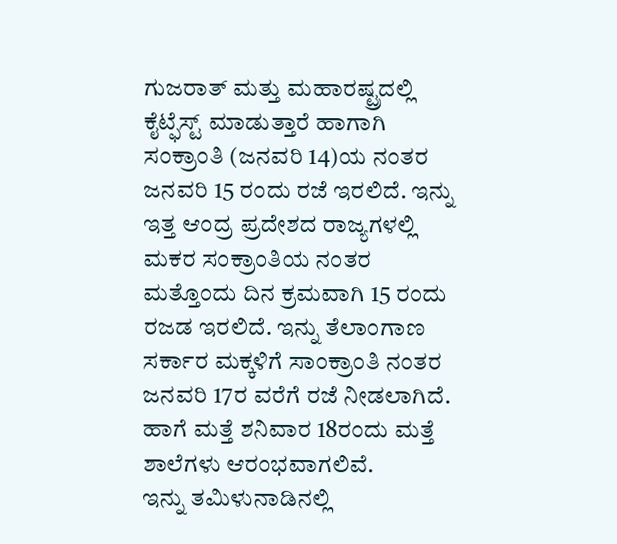ಗುಜರಾತ್ ಮತ್ತು ಮಹಾರಷ್ಟ್ರದಲ್ಲಿ ಕೈಟ್ಫೆಸ್ಟ್ ಮಾಡುತ್ತಾರೆ ಹಾಗಾಗಿ ಸಂಕ್ರಾಂತಿ (ಜನವರಿ 14)ಯ ನಂತರ ಜನವರಿ 15 ರಂದು ರಜೆ ಇರಲಿದೆ. ಇನ್ನು ಇತ್ತ ಆಂದ್ರ ಪ್ರದೇಶದ ರಾಜ್ಯಗಳಲ್ಲಿ ಮಕರ ಸಂಕ್ರಾಂತಿಯ ನಂತರ ಮತ್ತೊಂದು ದಿನ ಕ್ರಮವಾಗಿ 15 ರಂದು ರಜಡ ಇರಲಿದೆ. ಇನ್ನು ತೆಲಾಂಗಾಣ ಸರ್ಕಾರ ಮಕ್ಕಳಿಗೆ ಸಾಂಕ್ರಾಂತಿ ನಂತರ ಜನವರಿ 17ರ ವರೆಗೆ ರಜೆ ನೀಡಲಾಗಿದೆ. ಹಾಗೆ ಮತ್ತೆ ಶನಿವಾರ 18ರಂದು ಮತ್ತೆ ಶಾಲೆಗಳು ಆರಂಭವಾಗಲಿವೆ.
ಇನ್ನು ತಮಿಳುನಾಡಿನಲ್ಲಿ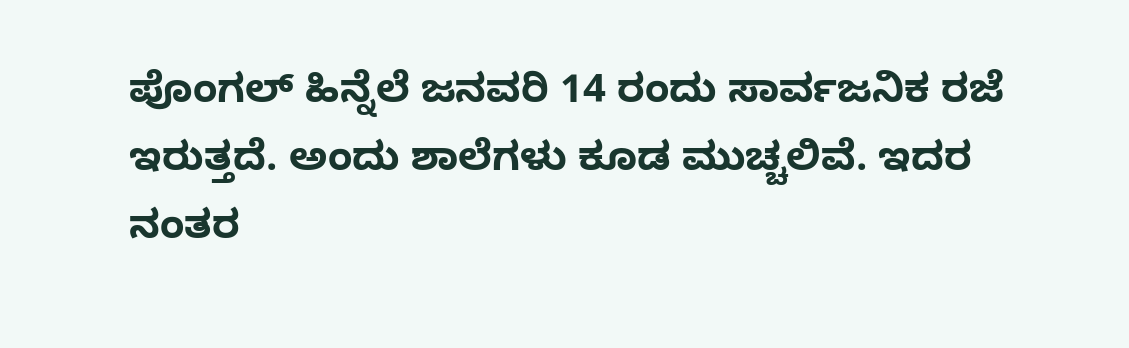ಪೊಂಗಲ್ ಹಿನ್ನೆಲೆ ಜನವರಿ 14 ರಂದು ಸಾರ್ವಜನಿಕ ರಜೆ ಇರುತ್ತದೆ. ಅಂದು ಶಾಲೆಗಳು ಕೂಡ ಮುಚ್ಚಲಿವೆ. ಇದರ ನಂತರ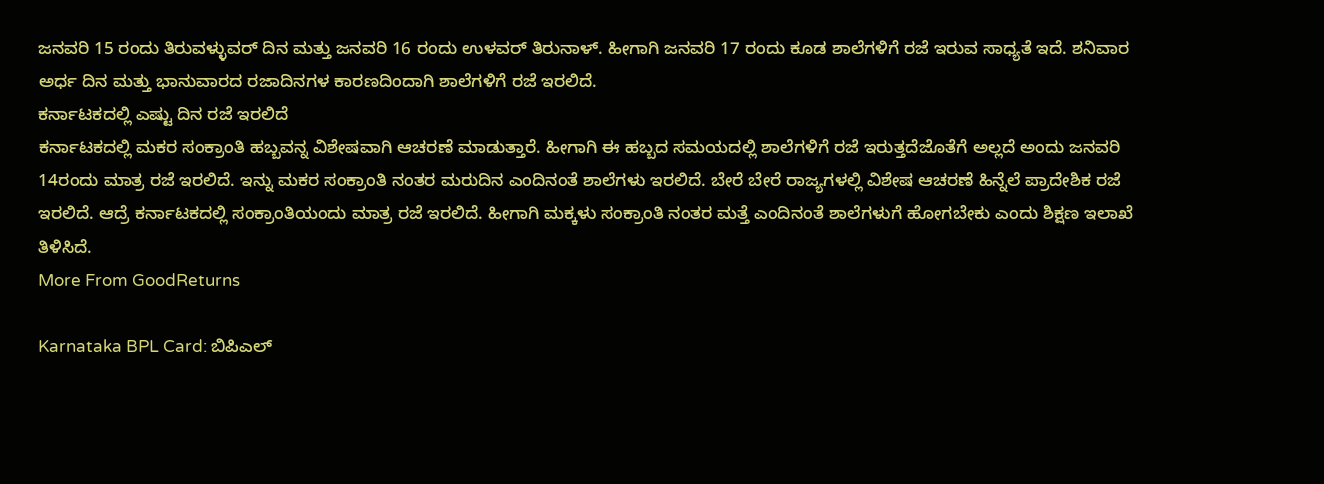ಜನವರಿ 15 ರಂದು ತಿರುವಳ್ಳುವರ್ ದಿನ ಮತ್ತು ಜನವರಿ 16 ರಂದು ಉಳವರ್ ತಿರುನಾಳ್. ಹೀಗಾಗಿ ಜನವರಿ 17 ರಂದು ಕೂಡ ಶಾಲೆಗಳಿಗೆ ರಜೆ ಇರುವ ಸಾಧ್ಯತೆ ಇದೆ. ಶನಿವಾರ ಅರ್ಧ ದಿನ ಮತ್ತು ಭಾನುವಾರದ ರಜಾದಿನಗಳ ಕಾರಣದಿಂದಾಗಿ ಶಾಲೆಗಳಿಗೆ ರಜೆ ಇರಲಿದೆ.
ಕರ್ನಾಟಕದಲ್ಲಿ ಎಷ್ಟು ದಿನ ರಜೆ ಇರಲಿದೆ
ಕರ್ನಾಟಕದಲ್ಲಿ ಮಕರ ಸಂಕ್ರಾಂತಿ ಹಬ್ಬವನ್ನ ವಿಶೇಷವಾಗಿ ಆಚರಣೆ ಮಾಡುತ್ತಾರೆ. ಹೀಗಾಗಿ ಈ ಹಬ್ಬದ ಸಮಯದಲ್ಲಿ ಶಾಲೆಗಳಿಗೆ ರಜೆ ಇರುತ್ತದೆಜೊತೆಗೆ ಅಲ್ಲದೆ ಅಂದು ಜನವರಿ 14ರಂದು ಮಾತ್ರ ರಜೆ ಇರಲಿದೆ. ಇನ್ನು ಮಕರ ಸಂಕ್ರಾಂತಿ ನಂತರ ಮರುದಿನ ಎಂದಿನಂತೆ ಶಾಲೆಗಳು ಇರಲಿದೆ. ಬೇರೆ ಬೇರೆ ರಾಜ್ಯಗಳಲ್ಲಿ ವಿಶೇಷ ಆಚರಣೆ ಹಿನ್ನೆಲೆ ಪ್ರಾದೇಶಿಕ ರಜೆ ಇರಲಿದೆ. ಆದ್ರೆ ಕರ್ನಾಟಕದಲ್ಲಿ ಸಂಕ್ರಾಂತಿಯಂದು ಮಾತ್ರ ರಜೆ ಇರಲಿದೆ. ಹೀಗಾಗಿ ಮಕ್ಕಳು ಸಂಕ್ರಾಂತಿ ನಂತರ ಮತ್ತೆ ಎಂದಿನಂತೆ ಶಾಲೆಗಳುಗೆ ಹೋಗಬೇಕು ಎಂದು ಶಿಕ್ಷಣ ಇಲಾಖೆ ತಿಳಿಸಿದೆ.
More From GoodReturns

Karnataka BPL Card: ಬಿಪಿಎಲ್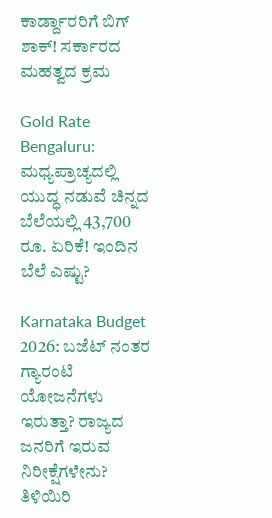ಕಾರ್ಡ್ದಾರರಿಗೆ ಬಿಗ್ ಶಾಕ್! ಸರ್ಕಾರದ ಮಹತ್ವದ ಕ್ರಮ

Gold Rate Bengaluru: ಮಧ್ಯಪ್ರಾಚ್ಯದಲ್ಲಿ ಯುದ್ಧ ನಡುವೆ ಚಿನ್ನದ ಬೆಲೆಯಲ್ಲಿ 43,700 ರೂ. ಏರಿಕೆ! ಇಂದಿನ ಬೆಲೆ ಎಷ್ಟು?

Karnataka Budget 2026: ಬಜೆಟ್ ನಂತರ ಗ್ಯಾರಂಟಿ ಯೋಜನೆಗಳು ಇರುತ್ತಾ? ರಾಜ್ಯದ ಜನರಿಗೆ ಇರುವ ನಿರೀಕ್ಷೆಗಳೇನು? ತಿಳಿಯಿರಿ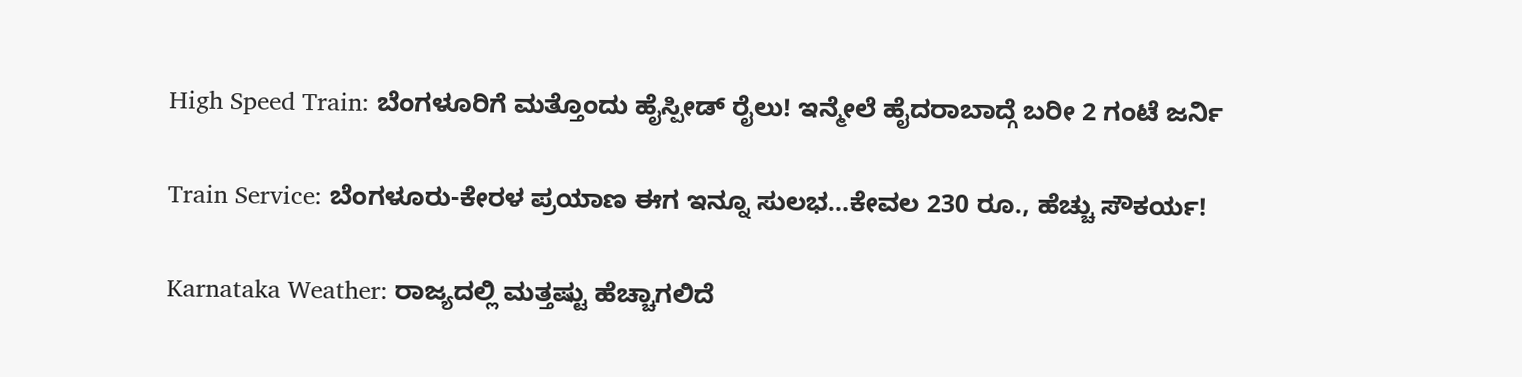High Speed Train: ಬೆಂಗಳೂರಿಗೆ ಮತ್ತೊಂದು ಹೈಸ್ಪೀಡ್ ರೈಲು! ಇನ್ಮೇಲೆ ಹೈದರಾಬಾದ್ಗೆ ಬರೀ 2 ಗಂಟೆ ಜರ್ನಿ

Train Service: ಬೆಂಗಳೂರು-ಕೇರಳ ಪ್ರಯಾಣ ಈಗ ಇನ್ನೂ ಸುಲಭ…ಕೇವಲ 230 ರೂ., ಹೆಚ್ಚು ಸೌಕರ್ಯ!

Karnataka Weather: ರಾಜ್ಯದಲ್ಲಿ ಮತ್ತಷ್ಟು ಹೆಚ್ಚಾಗಲಿದೆ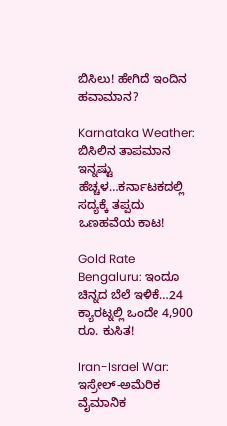ಬಿಸಿಲು! ಹೇಗಿದೆ ಇಂದಿನ ಹವಾಮಾನ?

Karnataka Weather: ಬಿಸಿಲಿನ ತಾಪಮಾನ ಇನ್ನಷ್ಟು ಹೆಚ್ಚಳ…ಕರ್ನಾಟಕದಲ್ಲಿ ಸದ್ಯಕ್ಕೆ ತಪ್ಪದು ಒಣಹವೆಯ ಕಾಟ!

Gold Rate Bengaluru: ಇಂದೂ ಚಿನ್ನದ ಬೆಲೆ ಇಳಿಕೆ…24 ಕ್ಯಾರಟ್ನಲ್ಲಿ ಒಂದೇ 4,900 ರೂ. ಕುಸಿತ!

Iran-Israel War: ಇಸ್ರೇಲ್-ಅಮೆರಿಕ ವೈಮಾನಿಕ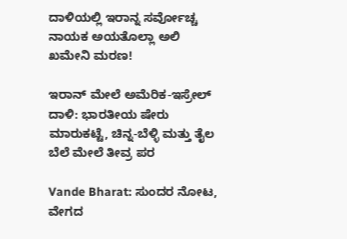ದಾಳಿಯಲ್ಲಿ ಇರಾನ್ನ ಸರ್ವೋಚ್ಚ ನಾಯಕ ಅಯತೊಲ್ಲಾ ಅಲಿ ಖಮೇನಿ ಮರಣ!

ಇರಾನ್ ಮೇಲೆ ಅಮೆರಿಕ-ಇಸ್ರೇಲ್ ದಾಳಿ: ಭಾರತೀಯ ಷೇರು ಮಾರುಕಟ್ಟೆ, ಚಿನ್ನ-ಬೆಳ್ಳಿ ಮತ್ತು ತೈಲ ಬೆಲೆ ಮೇಲೆ ತೀವ್ರ ಪರ

Vande Bharat: ಸುಂದರ ನೋಟ, ವೇಗದ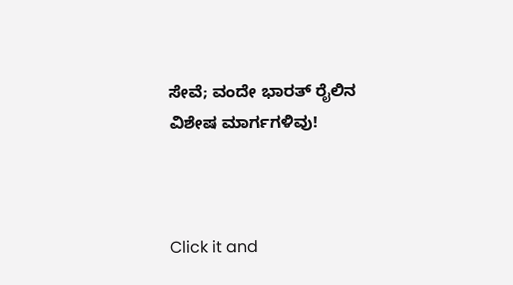ಸೇವೆ; ವಂದೇ ಭಾರತ್ ರೈಲಿನ ವಿಶೇಷ ಮಾರ್ಗಗಳಿವು!



Click it and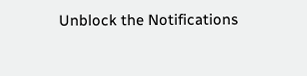Unblock the Notifications